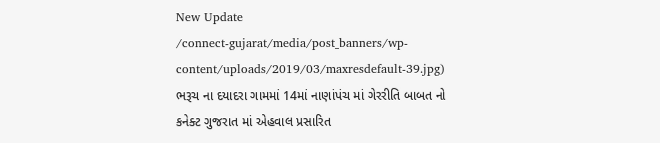New Update
/connect-gujarat/media/post_banners/wp-content/uploads/2019/03/maxresdefault-39.jpg)
ભરૂચ ના દયાદરા ગામમાં 14માં નાણાંપંચ માં ગેરરીતિ બાબત નો કનેક્ટ ગુજરાત માં એહવાલ પ્રસારિત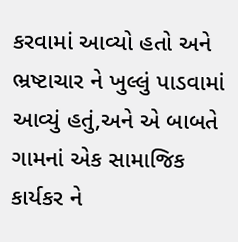કરવામાં આવ્યો હતો અને ભ્રષ્ટાચાર ને ખુલ્લું પાડવામાં આવ્યું હતું,અને એ બાબતે ગામનાં એક સામાજિક કાર્યકર ને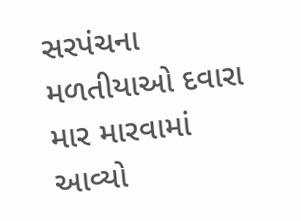સરપંચના મળતીયાઓ દવારા માર મારવામાં આવ્યો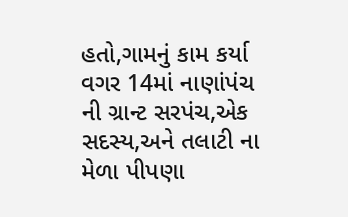હતો,ગામનું કામ કર્યા વગર 14માં નાણાંપંચ ની ગ્રાન્ટ સરપંચ,એક સદસ્ય,અને તલાટી ના મેળા પીપણા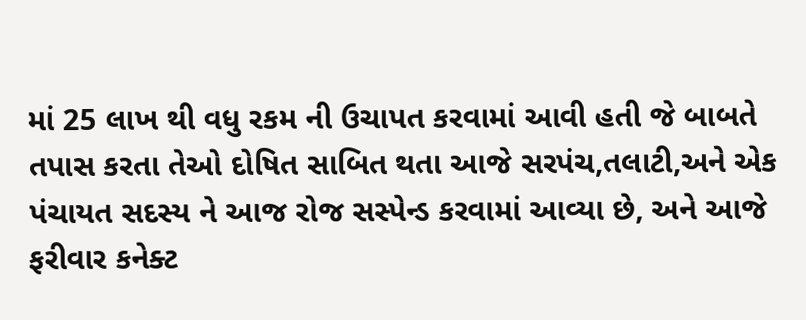માં 25 લાખ થી વધુ રકમ ની ઉચાપત કરવામાં આવી હતી જે બાબતે તપાસ કરતા તેઓ દોષિત સાબિત થતા આજે સરપંચ,તલાટી,અને એક પંચાયત સદસ્ય ને આજ રોજ સસ્પેન્ડ કરવામાં આવ્યા છે, અને આજે ફરીવાર કનેક્ટ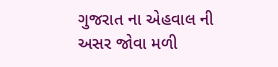ગુજરાત ના એહવાલ ની અસર જોવા મળી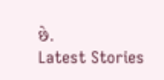છે.
Latest Stories